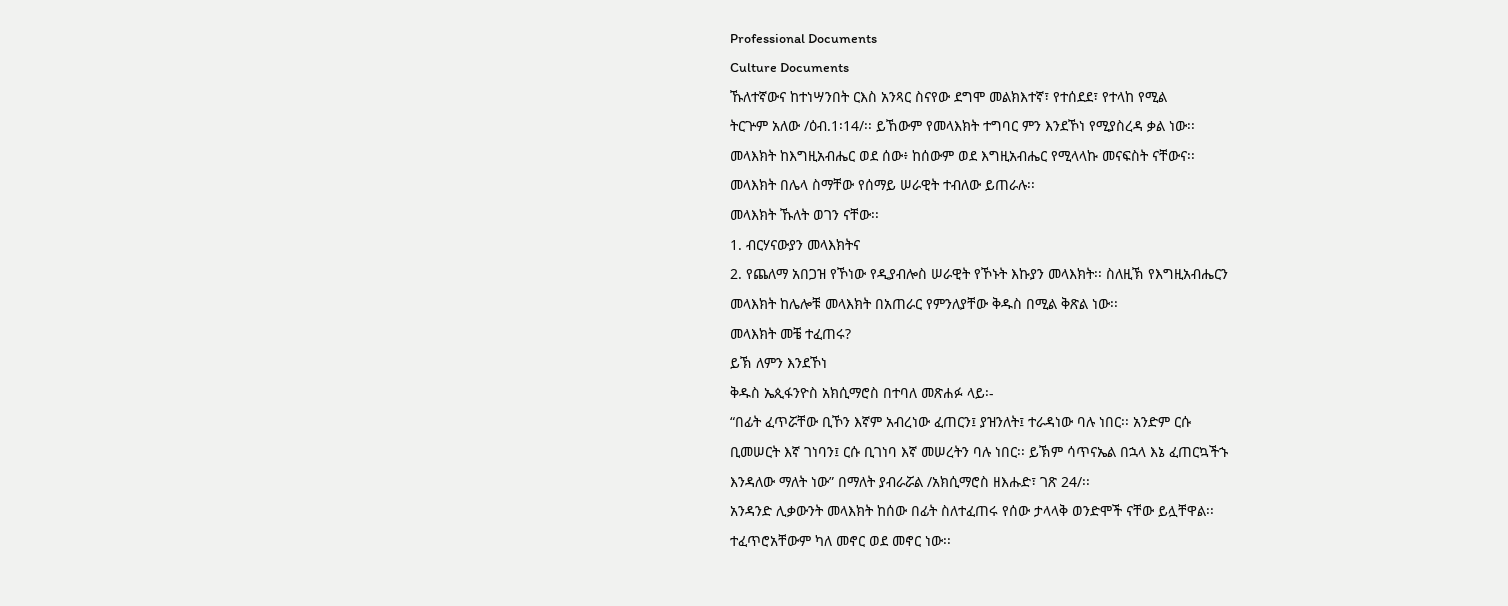Professional Documents
Culture Documents
ኹለተኛውና ከተነሣንበት ርእስ አንጻር ስናየው ደግሞ መልክእተኛ፣ የተሰደደ፣ የተላከ የሚል
ትርጕም አለው /ዕብ.1፡14/፡፡ ይኸውም የመላእክት ተግባር ምን እንደኾነ የሚያስረዳ ቃል ነው፡፡
መላእክት ከእግዚአብሔር ወደ ሰው፥ ከሰውም ወደ እግዚአብሔር የሚላላኩ መናፍስት ናቸውና፡፡
መላእክት በሌላ ስማቸው የሰማይ ሠራዊት ተብለው ይጠራሉ፡፡
መላእክት ኹለት ወገን ናቸው፡፡
1. ብርሃናውያን መላእክትና
2. የጨለማ አበጋዝ የኾነው የዲያብሎስ ሠራዊት የኾኑት እኩያን መላእክት፡፡ ስለዚኽ የእግዚአብሔርን
መላእክት ከሌሎቹ መላእክት በአጠራር የምንለያቸው ቅዱስ በሚል ቅጽል ነው፡፡
መላእክት መቼ ተፈጠሩ?
ይኽ ለምን እንደኾነ
ቅዱስ ኤጲፋንዮስ አክሲማሮስ በተባለ መጽሐፉ ላይ፡-
“በፊት ፈጥሯቸው ቢኾን እኛም አብረነው ፈጠርን፤ ያዝንለት፤ ተራዳነው ባሉ ነበር፡፡ አንድም ርሱ
ቢመሠርት እኛ ገነባን፤ ርሱ ቢገነባ እኛ መሠረትን ባሉ ነበር፡፡ ይኽም ሳጥናኤል በኋላ እኔ ፈጠርኳችኁ
እንዳለው ማለት ነው” በማለት ያብራሯል /አክሲማሮስ ዘእሑድ፣ ገጽ 24/፡፡
አንዳንድ ሊቃውንት መላእክት ከሰው በፊት ስለተፈጠሩ የሰው ታላላቅ ወንድሞች ናቸው ይሏቸዋል፡፡
ተፈጥሮአቸውም ካለ መኖር ወደ መኖር ነው፡፡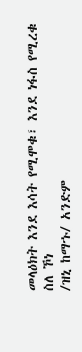መላዕክት እንደ እሳት የሚሞቁ፣ እንደ ነፋስ የሚረቁ ስለ ኾነ
/ዝኒ ከማኁ/ አንድም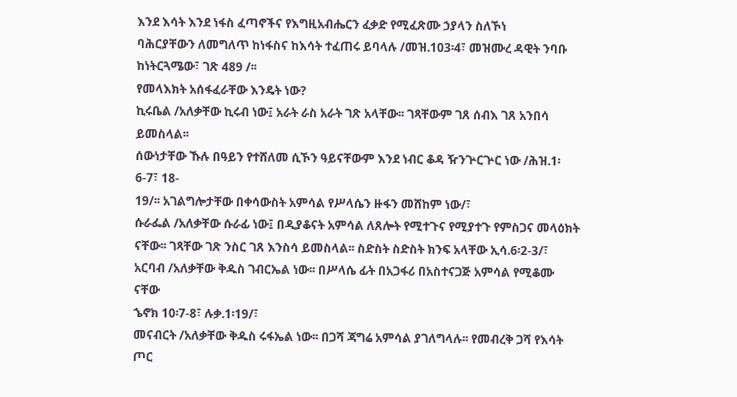እንደ እሳት እንደ ነፋስ ፈጣኖችና የእግዚአብሔርን ፈቃድ የሚፈጽሙ ኃያላን ስለኾነ
ባሕርያቸውን ለመግለጥ ከነፋስና ከእሳት ተፈጠሩ ይባላሉ /መዝ.103፡4፣ መዝሙረ ዳዊት ንባቡ
ከነትርጓሜው፣ ገጽ 489 /፡፡
የመላእክት አሰፋፈራቸው እንዴት ነው?
ኪሩቤል /አለቃቸው ኪሩብ ነው፤ አራት ራስ አራት ገጽ አላቸው፡፡ ገጻቸውም ገጸ ሰብእ ገጸ አንበሳ ይመስላል፡፡
ሰውነታቸው ኹሉ በዓይን የተሸለመ ሲኾን ዓይናቸውም እንደ ነብር ቆዳ ዥንጕርጕር ነው /ሕዝ.1፡6-7፣ 18-
19/፡፡ አገልግሎታቸው በቀሳውስት አምሳል የሥላሴን ዙፋን መሸከም ነው/፣
ሱራፌል /አለቃቸው ሱራፊ ነው፤ በዲያቆናት አምሳል ለጸሎት የሚተጉና የሚያተጉ የምስጋና መላዕክት
ናቸው፡፡ ገጻቸው ገጽ ንስር ገጸ እንስሳ ይመስላል፡፡ ስድስት ስድስት ክንፍ አላቸው ኢሳ.6፡2-3/፣
አርባብ /አለቃቸው ቅዱስ ገብርኤል ነው፡፡ በሥላሴ ፊት በአጋፋሪ በአስተናጋጅ አምሳል የሚቆሙ ናቸው
ኄኖክ 10፡7-8፣ ሉቃ.1፡19/፣
መናብርት /አለቃቸው ቅዱስ ሩፋኤል ነው፡፡ በጋሻ ጃግሬ አምሳል ያገለግላሉ፡፡ የመብረቅ ጋሻ የእሳት ጦር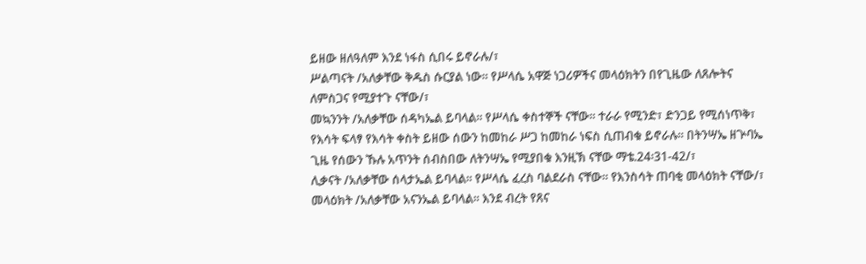ይዘው ዘለዓለም እንደ ነፋስ ሲበሩ ይኖራሉ/፣
ሥልጣናት /አለቃቸው ቅዱስ ሱርያል ነው፡፡ የሥላሴ አዋጅ ነጋሪዎችና መላዕክትን በየጊዜው ለጸሎትና
ለምስጋና የሚያተጉ ናቸው/፣
መኳንንት /አለቃቸው ሰዳካኤል ይባላል፡፡ የሥላሴ ቀስተኞች ናቸው፡፡ ተራራ የሚንድ፣ ድንጋይ የሚሰነጥቅ፣
የእሳት ፍላፃ የእሳት ቀስት ይዘው ሰውን ከመከራ ሥጋ ከመከራ ነፍስ ሲጠብቁ ይኖራሉ፡፡ በትንሣኤ ዘጕባኤ
ጊዜ የሰውን ኹሉ አጥንት ሰብስበው ለትንሣኤ የሚያበቁ እንዚኽ ናቸው ማቴ.24፡31-42/፣
ሊቃናት /አለቃቸው ሰላታኤል ይባላል፡፡ የሥላሴ ፈረስ ባልደራስ ናቸው፡፡ የእንስሳት ጠባቂ መላዕክት ናቸው/፣
መላዕክት /አለቃቸው አናንኤል ይባላል፡፡ እንደ ብረት የጸና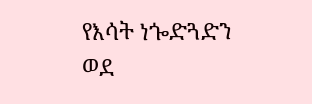የእሳት ነጐድጓድን ወደ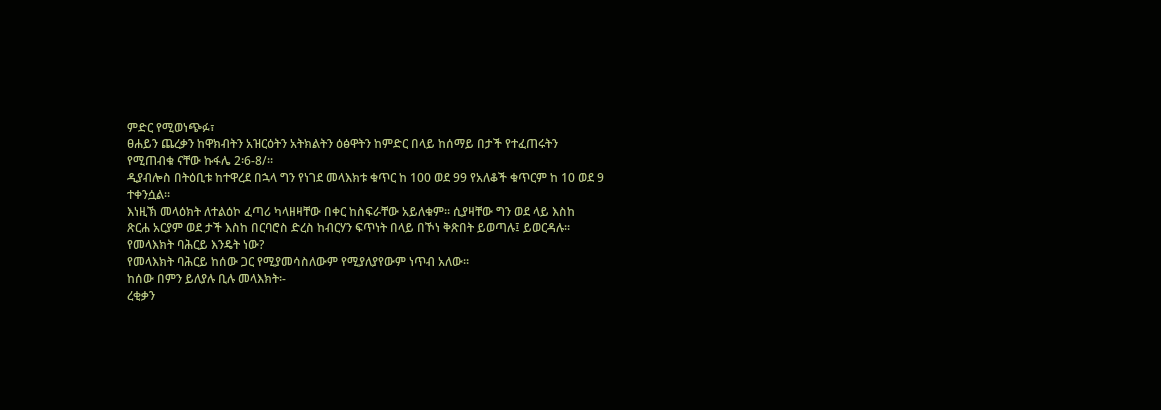ምድር የሚወነጭፉ፣
ፀሐይን ጨረቃን ከዋክብትን አዝርዕትን አትክልትን ዕፅዋትን ከምድር በላይ ከሰማይ በታች የተፈጠሩትን
የሚጠብቁ ናቸው ኩፋሌ 2፡6-8/፡፡
ዲያብሎስ በትዕቢቱ ከተዋረደ በኋላ ግን የነገደ መላእክቱ ቁጥር ከ 100 ወደ 99 የአለቆች ቁጥርም ከ 10 ወደ 9
ተቀንሷል፡፡
እነዚኽ መላዕክት ለተልዕኮ ፈጣሪ ካላዘዛቸው በቀር ከስፍራቸው አይለቁም፡፡ ሲያዛቸው ግን ወደ ላይ እስከ
ጽርሐ አርያም ወደ ታች እስከ በርባሮስ ድረስ ከብርሃን ፍጥነት በላይ በኾነ ቅጽበት ይወጣሉ፤ ይወርዳሉ፡፡
የመላእክት ባሕርይ እንዴት ነው?
የመላእክት ባሕርይ ከሰው ጋር የሚያመሳስለውም የሚያለያየውም ነጥብ አለው፡፡
ከሰው በምን ይለያሉ ቢሉ መላእክት፡-
ረቂቃን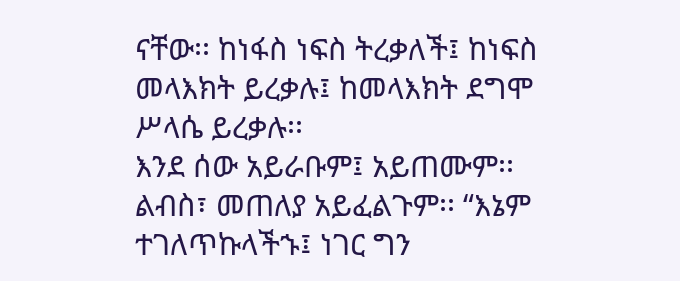ናቸው፡፡ ከነፋስ ነፍስ ትረቃለች፤ ከነፍስ መላእክት ይረቃሉ፤ ከመላእክት ደግሞ ሥላሴ ይረቃሉ፡፡
እንደ ሰው አይራቡም፤ አይጠሙም፡፡ ልብስ፣ መጠለያ አይፈልጉም፡፡ “እኔም ተገለጥኩላችኁ፤ ነገር ግን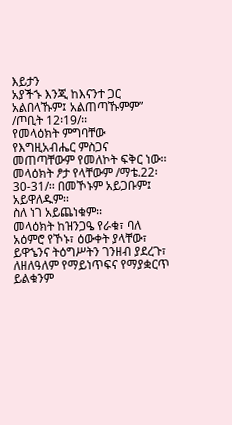እይታን
አያችኁ እንጂ ከእናንተ ጋር አልበላኹም፤ አልጠጣኹምም” /ጦቢት 12፡19/፡፡
የመላዕክት ምግባቸው የእግዚአብሔር ምስጋና መጠጣቸውም የመለኮት ፍቅር ነው፡፡
መላዕክት ፆታ የላቸውም /ማቴ.22፡30-31/፡፡ በመኾኑም አይጋቡም፤ አይዋለዱም፡፡
ስለ ነገ አይጨነቁም፡፡
መላዕክት ከዝንጋዔ የራቁ፣ ባለ አዕምሮ የኾኑ፣ ዕውቀት ያላቸው፣ ይዋኄንና ትዕግሥትን ገንዘብ ያደረጉ፣
ለዘለዓለም የማይነጥፍና የማያቋርጥ ይልቁንም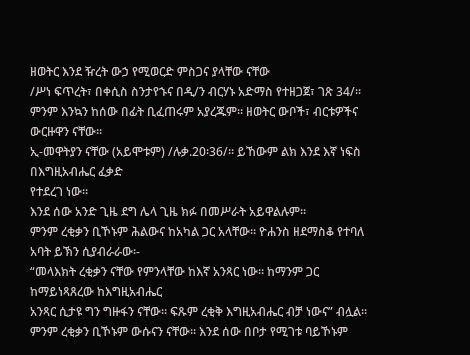ዘወትር እንደ ዥረት ውኃ የሚወርድ ምስጋና ያላቸው ናቸው
/ሥነ ፍጥረት፣ በቀሲስ ስንታየኁና በዲ/ን ብርሃኑ አድማስ የተዘጋጀ፣ ገጽ 34/፡፡
ምንም እንኳን ከሰው በፊት ቢፈጠሩም አያረጁም፡፡ ዘወትር ውቦች፣ ብርቱዎችና ውርዙዋን ናቸው፡፡
ኢ-መዋትያን ናቸው (አይሞቱም) /ሉቃ.20፡36/፡፡ ይኸውም ልክ እንደ እኛ ነፍስ በእግዚአብሔር ፈቃድ
የተደረገ ነው፡፡
እንደ ሰው አንድ ጊዜ ደግ ሌላ ጊዜ ክፉ በመሥራት አይዋልሉም፡፡
ምንም ረቂቃን ቢኾኑም ሕልውና ከአካል ጋር አላቸው፡፡ ዮሐንስ ዘደማስቆ የተባለ አባት ይኽን ሲያብራራው፡-
“መላእክት ረቂቃን ናቸው የምንላቸው ከእኛ አንጻር ነው፡፡ ከማንም ጋር ከማይነጻጸረው ከእግዚአብሔር
አንጻር ሲታዩ ግን ግዙፋን ናቸው፡፡ ፍጹም ረቂቅ እግዚአብሔር ብቻ ነውና” ብሏል፡፡
ምንም ረቂቃን ቢኾኑም ውሱናን ናቸው፡፡ እንደ ሰው በቦታ የሚገቱ ባይኾኑም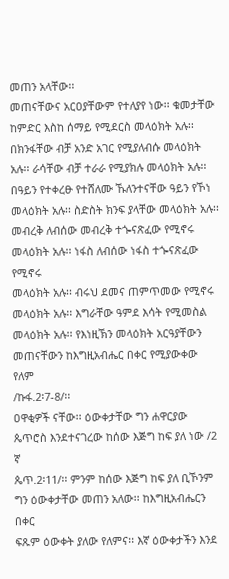መጠን አላቸው፡፡
መጠናቸውና አርዐያቸውም የተለያየ ነው፡፡ ቁመታቸው ከምድር እስከ ሰማይ የሚደርስ መላዕክት አሉ፡፡
በክንፋቸው ብቻ አንድ አገር የሚያለብሱ መላዕክት አሉ፡፡ ራሳቸው ብቻ ተራራ የሚያክሉ መላዕክት አሉ፡፡
በዓይን የተቀረፁ የተሸለሙ ኹለንተናቸው ዓይን የኾነ መላዕክት አሉ፡፡ ስድስት ክንፍ ያላቸው መላዕክት አሉ፡፡
መብረቅ ለብሰው መብረቅ ተጐናጽፈው የሚኖሩ መላዕክት አሉ፡፡ ነፋስ ለብሰው ነፋስ ተጐናጽፈው የሚኖሩ
መላዕክት አሉ፡፡ ብሩህ ደመና ጠምጥመው የሚኖሩ መላዕክት አሉ፡፡ እግራቸው ዓምደ እሳት የሚመስል
መላዕክት አሉ፡፡ የእነዚኽን መላዕክት አርዓያቸውን መጠናቸውን ከእግዚአብሔር በቀር የሚያውቀው የለም
/ኩፋ.2፡7-8/፡፡
ዐዋቂዎች ናቸው፡፡ ዕውቀታቸው ግን ሐዋርያው ጴጥሮስ እንደተናገረው ከሰው እጅግ ከፍ ያለ ነው /2 ኛ
ጴጥ.2፡11/፡፡ ምንም ከሰው እጅግ ከፍ ያለ ቢኾንም ግን ዕውቀታቸው መጠን አለው፡፡ ከእግዚአብሔርን በቀር
ፍጹም ዕውቀት ያለው የለምና፡፡ እኛ ዕውቀታችን እንደ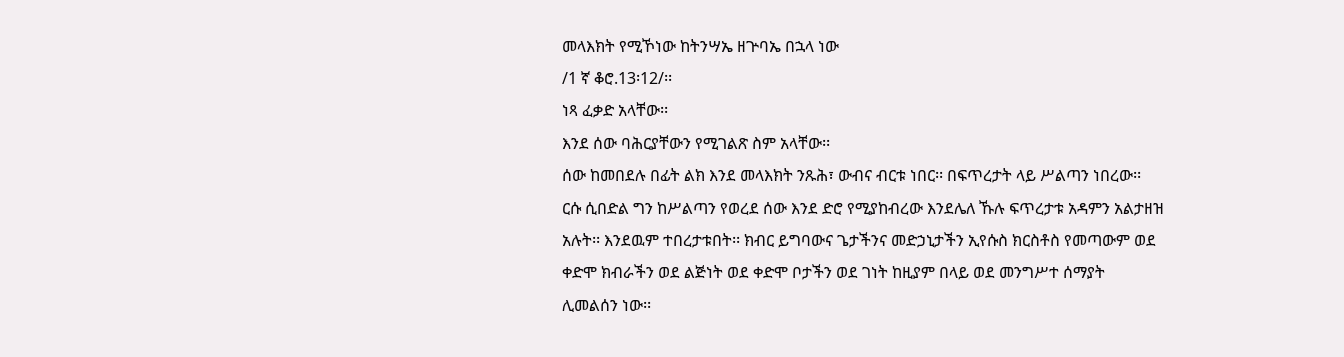መላእክት የሚኾነው ከትንሣኤ ዘጕባኤ በኋላ ነው
/1 ኛ ቆሮ.13፡12/፡፡
ነጻ ፈቃድ አላቸው፡፡
እንደ ሰው ባሕርያቸውን የሚገልጽ ስም አላቸው፡፡
ሰው ከመበደሉ በፊት ልክ እንደ መላእክት ንጹሕ፣ ውብና ብርቱ ነበር፡፡ በፍጥረታት ላይ ሥልጣን ነበረው፡፡
ርሱ ሲበድል ግን ከሥልጣን የወረደ ሰው እንደ ድሮ የሚያከብረው እንደሌለ ኹሉ ፍጥረታቱ አዳምን አልታዘዝ
አሉት፡፡ እንደዉም ተበረታቱበት፡፡ ክብር ይግባውና ጌታችንና መድኃኒታችን ኢየሱስ ክርስቶስ የመጣውም ወደ
ቀድሞ ክብራችን ወደ ልጅነት ወደ ቀድሞ ቦታችን ወደ ገነት ከዚያም በላይ ወደ መንግሥተ ሰማያት
ሊመልሰን ነው፡፡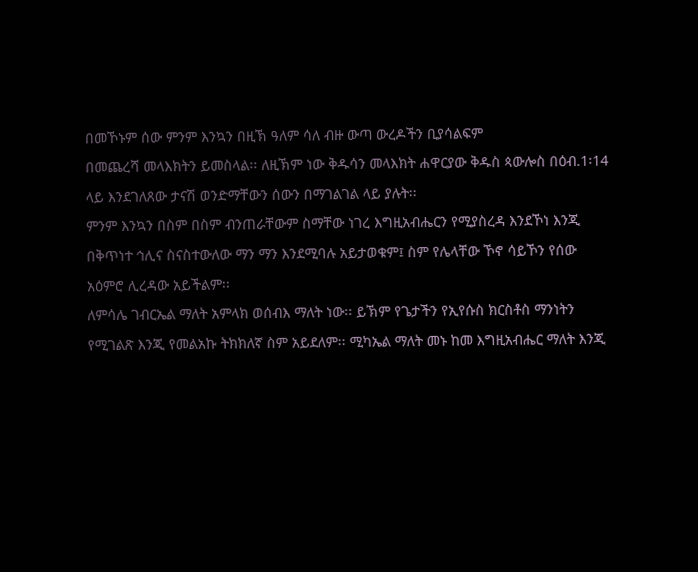በመኾኑም ሰው ምንም እንኳን በዚኽ ዓለም ሳለ ብዙ ውጣ ውረዶችን ቢያሳልፍም
በመጨረሻ መላእክትን ይመስላል፡፡ ለዚኽም ነው ቅዱሳን መላእክት ሐዋርያው ቅዱስ ጳውሎስ በዕብ.1፡14
ላይ እንደገለጸው ታናሽ ወንድማቸውን ሰውን በማገልገል ላይ ያሉት፡፡
ምንም እንኳን በስም በስም ብንጠራቸውም ስማቸው ነገረ እግዚአብሔርን የሚያስረዳ እንደኾነ እንጂ
በቅጥነተ ኅሊና ስናስተውለው ማን ማን እንደሚባሉ አይታወቁም፤ ስም የሌላቸው ኾኖ ሳይኾን የሰው
አዕምሮ ሊረዳው አይችልም፡፡
ለምሳሌ ገብርኤል ማለት አምላክ ወሰብእ ማለት ነው፡፡ ይኽም የጌታችን የኢየሱስ ክርስቶስ ማንነትን
የሚገልጽ እንጂ የመልአኩ ትክክለኛ ስም አይደለም፡፡ ሚካኤል ማለት መኑ ከመ እግዚአብሔር ማለት እንጂ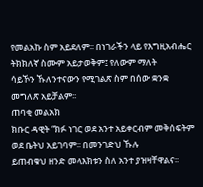የመልአኩ ስም አይደለም፡፡ በነገራችን ላይ የእግዚአብሔር ትክክለኛ ስሙም አይታወቅም፤ የለውም ማለት
ሳይኾን ኹለንተናውን የሚገልጽ ስም በሰው ቋንቋ መግለጽ አይቻልም፡፡
ጠባቂ መልአክ
ክቡር ዳዊት “ክፉ ነገር ወደ አንተ አይቀርብም መቅሰፍትም ወደ ቤትህ አይገባም፡፡ በመንገድህ ኹሉ
ይጠብቁህ ዘንድ መላእክቱን ስለ አንተ ያዝዛቸዋልና፡፡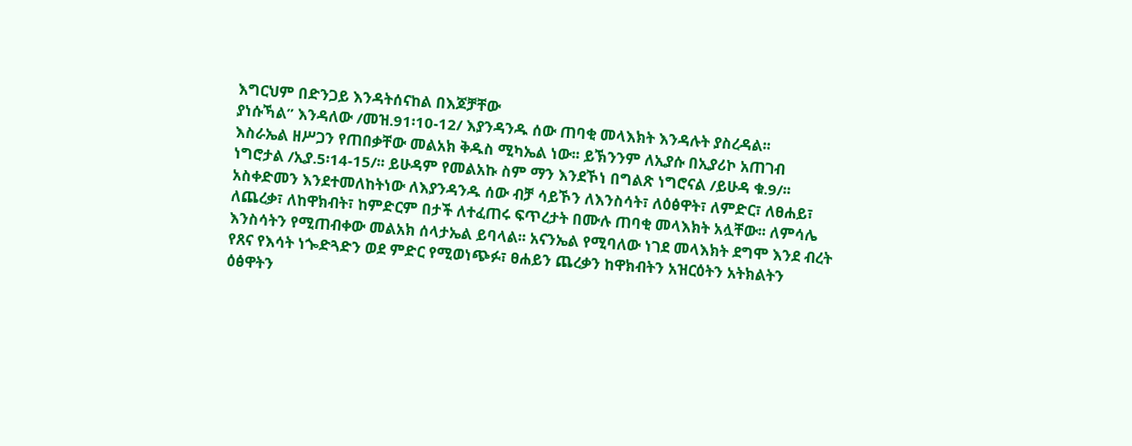እግርህም በድንጋይ እንዳትሰናከል በእጆቻቸው
ያነሱኻል” እንዳለው /መዝ.91፡10-12/ እያንዳንዱ ሰው ጠባቂ መላእክት እንዳሉት ያስረዳል፡፡
እስራኤል ዘሥጋን የጠበቃቸው መልአክ ቅዱስ ሚካኤል ነው፡፡ ይኽንንም ለኢያሱ በኢያሪኮ አጠገብ
ነግሮታል /ኢያ.5፡14-15/፡፡ ይሁዳም የመልአኩ ስም ማን እንደኾነ በግልጽ ነግሮናል /ይሁዳ ቁ.9/፡፡
አስቀድመን እንደተመለከትነው ለእያንዳንዱ ሰው ብቻ ሳይኾን ለእንስሳት፣ ለዕፅዋት፣ ለምድር፣ ለፀሐይ፣
ለጨረቃ፣ ለከዋክብት፣ ከምድርም በታች ለተፈጠሩ ፍጥረታት በሙሉ ጠባቂ መላእክት አሏቸው፡፡ ለምሳሌ
እንስሳትን የሚጠብቀው መልአክ ሰላታኤል ይባላል፡፡ አናንኤል የሚባለው ነገደ መላእክት ደግሞ እንደ ብረት
የጸና የእሳት ነጐድጓድን ወደ ምድር የሚወነጭፉ፣ ፀሐይን ጨረቃን ከዋክብትን አዝርዕትን አትክልትን
ዕፅዋትን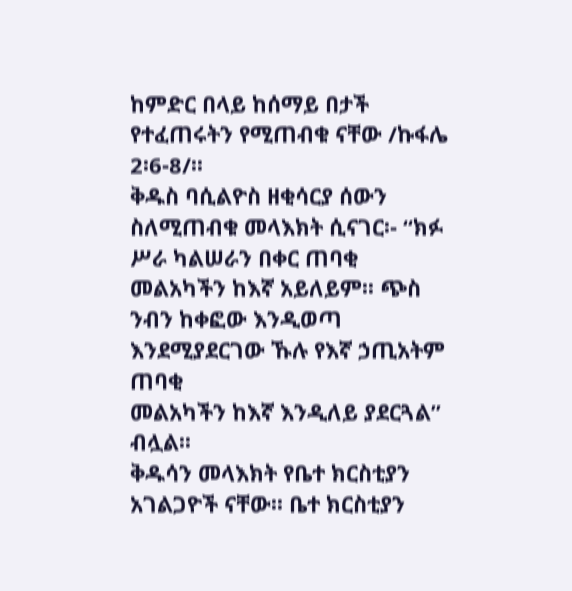ከምድር በላይ ከሰማይ በታች የተፈጠሩትን የሚጠብቁ ናቸው /ኩፋሌ 2፡6-8/፡፡
ቅዱስ ባሲልዮስ ዘቂሳርያ ሰውን ስለሚጠብቁ መላእክት ሲናገር፡- “ክፉ ሥራ ካልሠራን በቀር ጠባቂ
መልአካችን ከእኛ አይለይም፡፡ ጭስ ንብን ከቀፎው እንዲወጣ እንደሚያደርገው ኹሉ የእኛ ኃጢአትም ጠባቂ
መልአካችን ከእኛ እንዲለይ ያደርጓል” ብሏል፡፡
ቅዱሳን መላእክት የቤተ ክርስቲያን አገልጋዮች ናቸው፡፡ ቤተ ክርስቲያን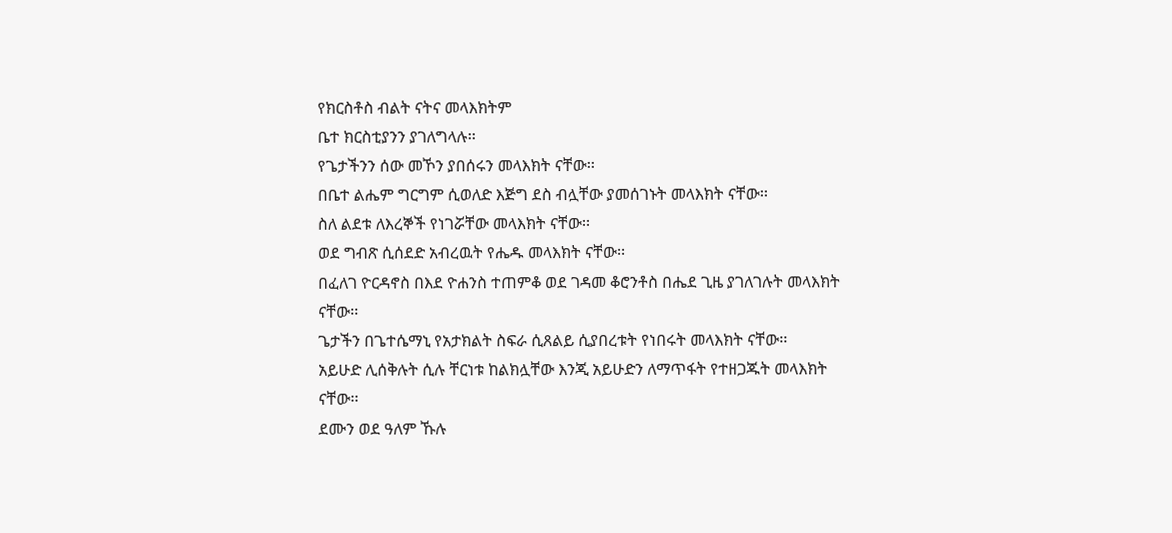የክርስቶስ ብልት ናትና መላእክትም
ቤተ ክርስቲያንን ያገለግላሉ፡፡
የጌታችንን ሰው መኾን ያበሰሩን መላእክት ናቸው፡፡
በቤተ ልሔም ግርግም ሲወለድ እጅግ ደስ ብሏቸው ያመሰገኑት መላእክት ናቸው፡፡
ስለ ልደቱ ለእረኞች የነገሯቸው መላእክት ናቸው፡፡
ወደ ግብጽ ሲሰደድ አብረዉት የሔዱ መላእክት ናቸው፡፡
በፈለገ ዮርዳኖስ በእደ ዮሐንስ ተጠምቆ ወደ ገዳመ ቆሮንቶስ በሔደ ጊዜ ያገለገሉት መላእክት
ናቸው፡፡
ጌታችን በጌተሴማኒ የአታክልት ስፍራ ሲጸልይ ሲያበረቱት የነበሩት መላእክት ናቸው፡፡
አይሁድ ሊሰቅሉት ሲሉ ቸርነቱ ከልክሏቸው እንጂ አይሁድን ለማጥፋት የተዘጋጁት መላእክት
ናቸው፡፡
ደሙን ወደ ዓለም ኹሉ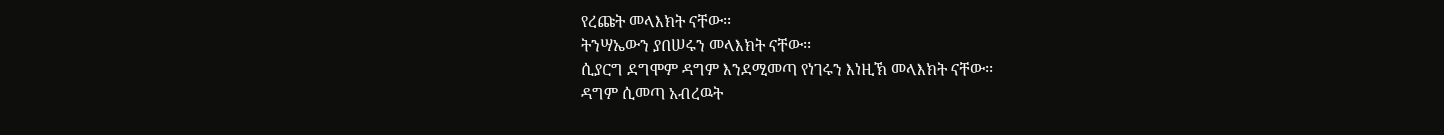የረጩት መላእክት ናቸው፡፡
ትንሣኤውን ያበሠሩን መላእክት ናቸው፡፡
ሲያርግ ደግሞም ዳግም እንደሚመጣ የነገሩን እነዚኽ መላእክት ናቸው፡፡
ዳግም ሲመጣ አብረዉት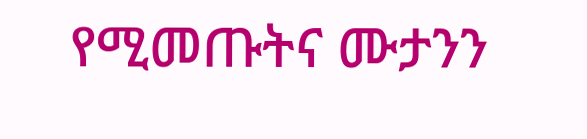የሚመጡትና ሙታንን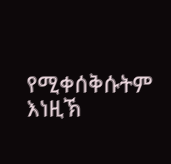የሚቀሰቅሱትም እነዚኽ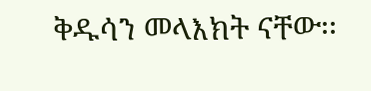ቅዱሳን መላእክት ናቸው፡፡